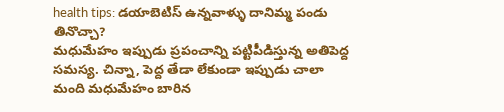health tips: డయాబెటిస్ ఉన్నవాళ్ళు దానిమ్మ పండు తినొచ్చా?
మధుమేహం ఇప్పుడు ప్రపంచాన్ని పట్టిపీడిస్తున్న అతిపెద్ద సమస్య. చిన్నా, పెద్ద తేడా లేకుండా ఇప్పుడు చాలా మంది మధుమేహం బారిన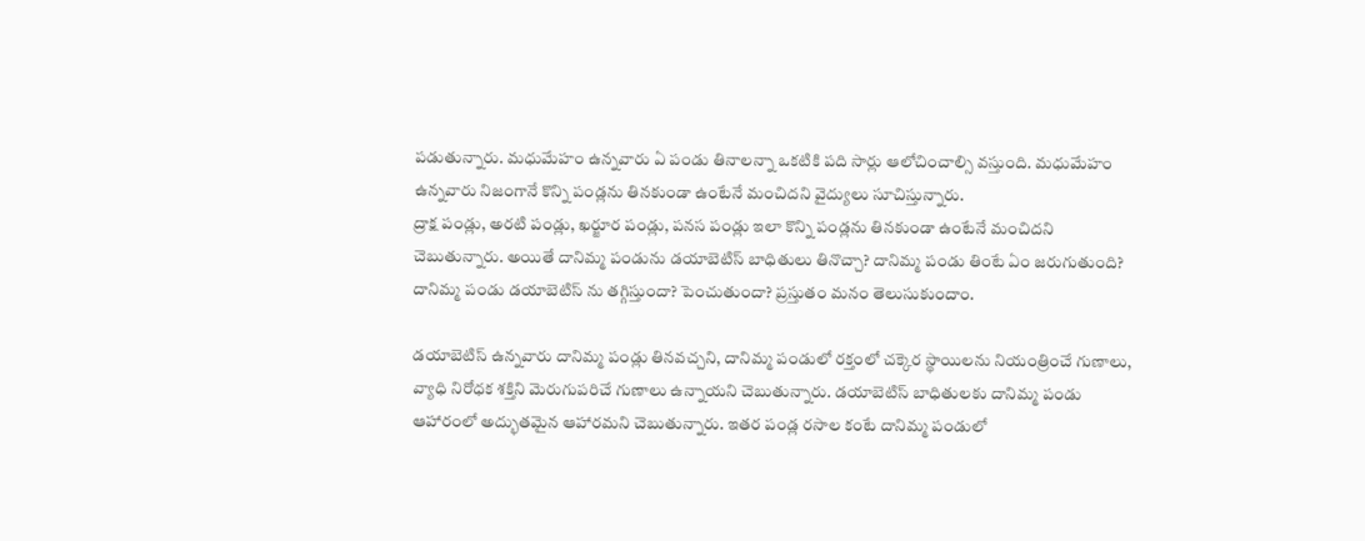పడుతున్నారు. మధుమేహం ఉన్నవారు ఏ పండు తినాలన్నా ఒకటికి పది సార్లు ఆలోచించాల్సి వస్తుంది. మధుమేహం ఉన్నవారు నిజంగానే కొన్ని పండ్లను తినకుండా ఉంటేనే మంచిదని వైద్యులు సూచిస్తున్నారు.
ద్రాక్ష పండ్లు, అరటి పండ్లు, ఖర్జూర పండ్లు, పనస పండ్లు ఇలా కొన్ని పండ్లను తినకుండా ఉంటేనే మంచిదని చెబుతున్నారు. అయితే దానిమ్మ పండును డయాబెటిస్ బాధితులు తినొచ్చా? దానిమ్మ పండు తింటే ఏం జరుగుతుంది? దానిమ్మ పండు డయాబెటిస్ ను తగ్గిస్తుందా? పెంచుతుందా? ప్రస్తుతం మనం తెలుసుకుందాం.

డయాబెటిస్ ఉన్నవారు దానిమ్మ పండ్లు తినవచ్చని, దానిమ్మ పండులో రక్తంలో చక్కెర స్థాయిలను నియంత్రించే గుణాలు, వ్యాధి నిరోధక శక్తిని మెరుగుపరిచే గుణాలు ఉన్నాయని చెబుతున్నారు. డయాబెటిస్ బాధితులకు దానిమ్మ పండు ఆహారంలో అద్భుతమైన ఆహారమని చెబుతున్నారు. ఇతర పండ్ల రసాల కంటే దానిమ్మ పండులో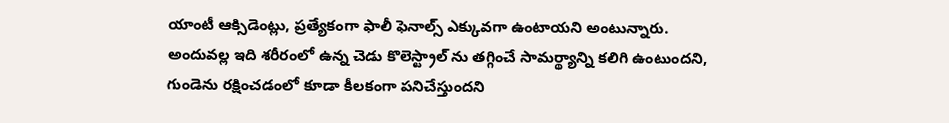యాంటీ ఆక్సిడెంట్లు, ప్రత్యేకంగా ఫాలీ ఫెనాల్స్ ఎక్కువగా ఉంటాయని అంటున్నారు.
అందువల్ల ఇది శరీరంలో ఉన్న చెడు కొలెస్ట్రాల్ ను తగ్గించే సామర్థ్యాన్ని కలిగి ఉంటుందని, గుండెను రక్షించడంలో కూడా కీలకంగా పనిచేస్తుందని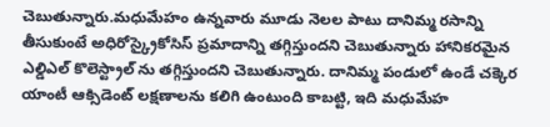చెబుతున్నారు.మధుమేహం ఉన్నవారు మూడు నెలల పాటు దానిమ్మ రసాన్ని తీసుకుంటే అధిరోస్క్రైకోసిస్ ప్రమాదాన్ని తగ్గిస్తుందని చెబుతున్నారు హానికరమైన ఎల్డిఎల్ కొలెస్ట్రాల్ ను తగ్గిస్తుందని చెబుతున్నారు. దానిమ్మ పండులో ఉండే చక్కెర యాంటీ ఆక్సిడెంట్ లక్షణాలను కలిగి ఉంటుంది కాబట్టి, ఇది మధుమేహ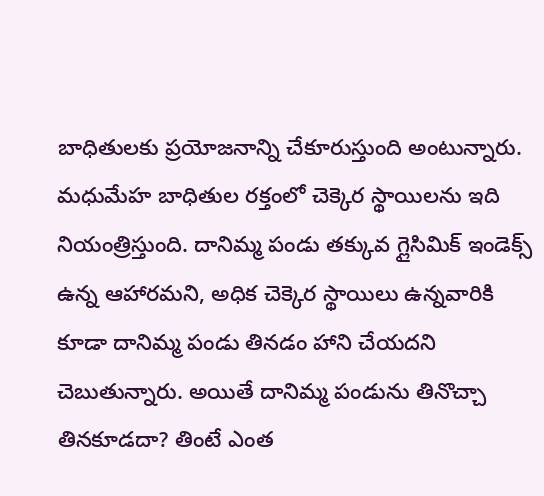బాధితులకు ప్రయోజనాన్ని చేకూరుస్తుంది అంటున్నారు.
మధుమేహ బాధితుల రక్తంలో చెక్కెర స్థాయిలను ఇది నియంత్రిస్తుంది. దానిమ్మ పండు తక్కువ గ్లైసిమిక్ ఇండెక్స్ ఉన్న ఆహారమని, అధిక చెక్కెర స్థాయిలు ఉన్నవారికి కూడా దానిమ్మ పండు తినడం హాని చేయదని చెబుతున్నారు. అయితే దానిమ్మ పండును తినొచ్చా తినకూడదా? తింటే ఎంత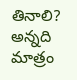తినాలి? అన్నది మాత్రం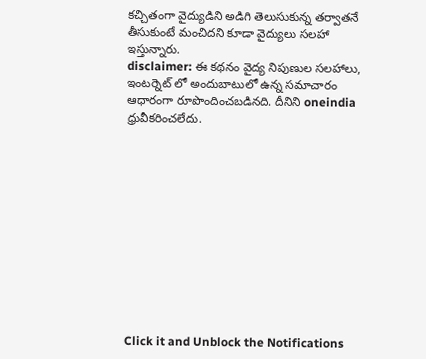కచ్చితంగా వైద్యుడిని అడిగి తెలుసుకున్న తర్వాతనే తీసుకుంటే మంచిదని కూడా వైద్యులు సలహా ఇస్తున్నారు.
disclaimer: ఈ కథనం వైద్య నిపుణుల సలహాలు, ఇంటర్నెట్ లో అందుబాటులో ఉన్న సమాచారం ఆధారంగా రూపొందించబడినది. దీనిని oneindia ధ్రువీకరించలేదు.












Click it and Unblock the Notifications